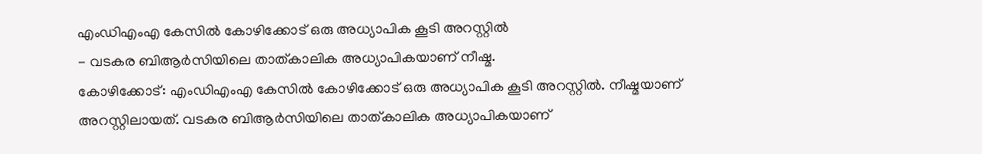എംഡിഎംഎ കേസിൽ കോഴിക്കോട് ഒരു അധ്യാപിക കൂടി അറസ്റ്റിൽ
- വടകര ബിആർസിയിലെ താത്കാലിക അധ്യാപികയാണ് നീഷ്മ.
കോഴിക്കോട്: എംഡിഎംഎ കേസിൽ കോഴിക്കോട് ഒരു അധ്യാപിക കൂടി അറസ്റ്റിൽ. നീഷ്മയാണ് അറസ്റ്റിലായത്. വടകര ബിആർസിയിലെ താത്കാലിക അധ്യാപികയാണ്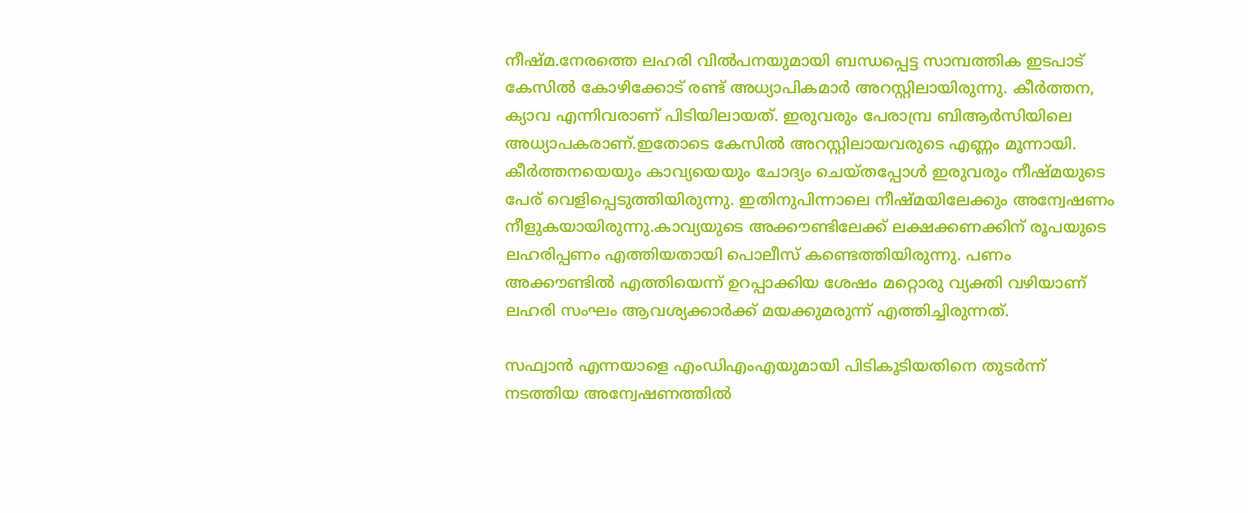നീഷ്മ.നേരത്തെ ലഹരി വിൽപനയുമായി ബന്ധപ്പെട്ട സാമ്പത്തിക ഇടപാട് കേസിൽ കോഴിക്കോട് രണ്ട് അധ്യാപികമാർ അറസ്റ്റിലായിരുന്നു. കീർത്തന, ക്യാവ എന്നിവരാണ് പിടിയിലായത്. ഇരുവരും പേരാമ്പ്ര ബിആർസിയിലെ അധ്യാപകരാണ്.ഇതോടെ കേസിൽ അറസ്റ്റിലായവരുടെ എണ്ണം മൂന്നായി. കീർത്തനയെയും കാവ്യയെയും ചോദ്യം ചെയ്തപ്പോൾ ഇരുവരും നീഷ്മയുടെ പേര് വെളിപ്പെടുത്തിയിരുന്നു. ഇതിനുപിന്നാലെ നീഷ്മയിലേക്കും അന്വേഷണം നീളുകയായിരുന്നു.കാവ്യയുടെ അക്കൗണ്ടിലേക്ക് ലക്ഷക്കണക്കിന് രൂപയുടെ ലഹരിപ്പണം എത്തിയതായി പൊലീസ് കണ്ടെത്തിയിരുന്നു. പണം അക്കൗണ്ടിൽ എത്തിയെന്ന് ഉറപ്പാക്കിയ ശേഷം മറ്റൊരു വ്യക്തി വഴിയാണ് ലഹരി സംഘം ആവശ്യക്കാർക്ക് മയക്കുമരുന്ന് എത്തിച്ചിരുന്നത്.

സഫ്വാൻ എന്നയാളെ എംഡിഎംഎയുമായി പിടികൂടിയതിനെ തുടർന്ന് നടത്തിയ അന്വേഷണത്തിൽ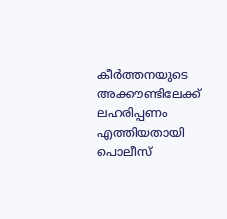കീർത്തനയുടെ അക്കൗണ്ടിലേക്ക് ലഹരിപ്പണം എത്തിയതായി പൊലീസ്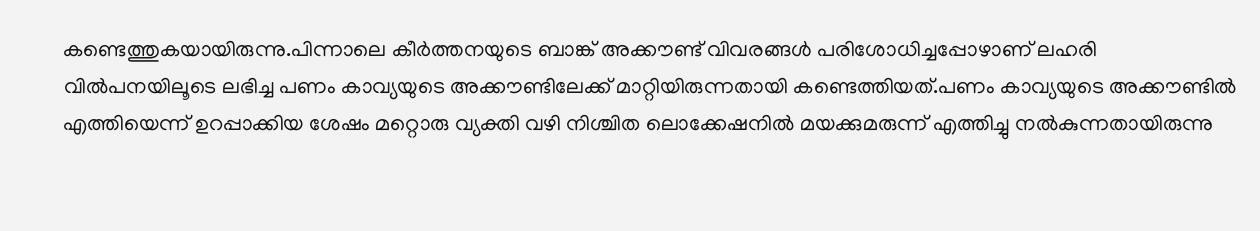കണ്ടെത്തുകയായിരുന്നു.പിന്നാലെ കീർത്തനയുടെ ബാങ്ക് അക്കൗണ്ട് വിവരങ്ങൾ പരിശോധിച്ചപ്പോഴാണ് ലഹരി വിൽപനയിലൂടെ ലഭിച്ച പണം കാവ്യയുടെ അക്കൗണ്ടിലേക്ക് മാറ്റിയിരുന്നതായി കണ്ടെത്തിയത്.പണം കാവ്യയുടെ അക്കൗണ്ടിൽ എത്തിയെന്ന് ഉറപ്പാക്കിയ ശേഷം മറ്റൊരു വ്യക്തി വഴി നിശ്ചിത ലൊക്കേഷനിൽ മയക്കുമരുന്ന് എത്തിച്ചു നൽകുന്നതായിരുന്നു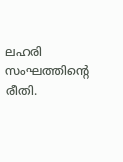ലഹരി സംഘത്തിന്റെ രീതി.